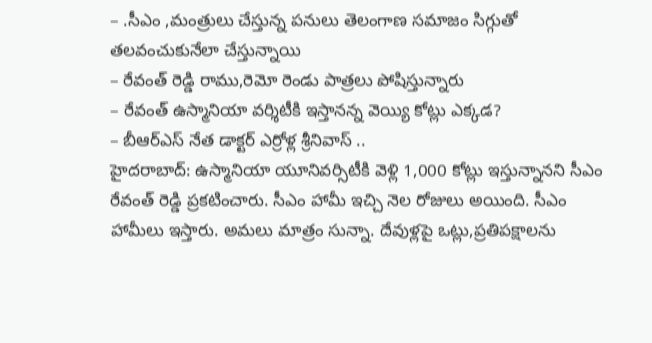– .సీఎం ,మంత్రులు చేస్తున్న పనులు తెలంగాణ సమాజం సిగ్గుతో తలవంచుకునేలా చేస్తున్నాయి
– రేవంత్ రెడ్డి రాము,రెమో రెండు పాత్రలు పోషిస్తున్నారు
– రేవంత్ ఉస్మానియా వర్శిటీకి ఇస్తానన్న వెయ్యి కోట్లు ఎక్కడ?
– బీఆర్ఎస్ నేత డాక్టర్ ఎర్రోళ్ల శ్రీనివాస్ ..
హైదరాబాద్: ఉస్మానియా యూనివర్సిటీకి వెళ్లి 1,000 కోట్లు ఇస్తున్నానని సీఎం రేవంత్ రెడ్డి ప్రకటించారు. సీఎం హామీ ఇచ్చి నెల రోజులు అయింది. సీఎం హామీలు ఇస్తారు. అమలు మాత్రం సున్నా. దేవుళ్లపై ఒట్లు,ప్రతిపక్షాలను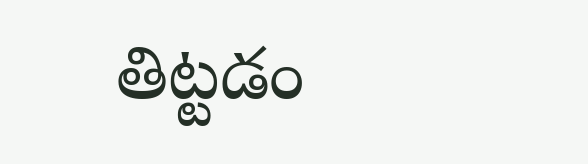తిట్టడం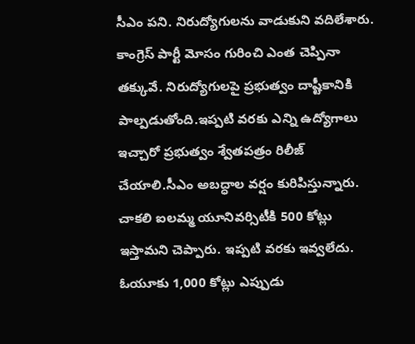సీఎం పని. నిరుద్యోగులను వాడుకుని వదిలేశారు.
కాంగ్రెస్ పార్టీ మోసం గురించి ఎంత చెప్పినా తక్కువే. నిరుద్యోగులపై ప్రభుత్వం దాష్టీకానికి పాల్పడుతోంది.ఇప్పటి వరకు ఎన్ని ఉద్యోగాలు ఇచ్చారో ప్రభుత్వం శ్వేతపత్రం రిలీజ్ చేయాలి.సీఎం అబద్ధాల వర్షం కురిపిస్తున్నారు. చాకలి ఐలమ్మ యూనివర్సిటీకి 500 కోట్లు ఇస్తామని చెప్పారు. ఇప్పటి వరకు ఇవ్వలేదు. ఓయూకు 1,000 కోట్లు ఎప్పుడు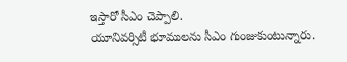ఇస్తారో సీఎం చెప్పాలి.
యూనివర్సిటీ భూములను సీఎం గుంజుకుంటున్నారు.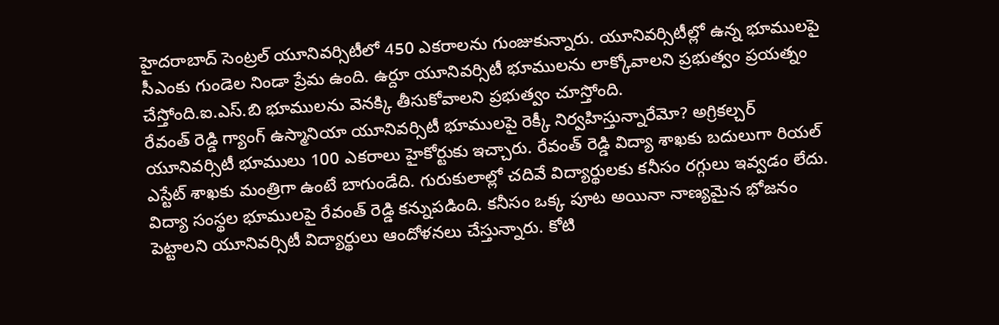హైదరాబాద్ సెంట్రల్ యూనివర్సిటీలో 450 ఎకరాలను గుంజుకున్నారు. యూనివర్సిటీల్లో ఉన్న భూములపై సీఎంకు గుండెల నిండా ప్రేమ ఉంది. ఉర్దూ యూనివర్సిటీ భూములను లాక్కోవాలని ప్రభుత్వం ప్రయత్నం చేస్తోంది.ఐ.ఎస్.బి భూములను వెనక్కి తీసుకోవాలని ప్రభుత్వం చూస్తోంది.
రేవంత్ రెడ్డి గ్యాంగ్ ఉస్మానియా యూనివర్సిటీ భూములపై రెక్కీ నిర్వహిస్తున్నారేమో? అగ్రికల్చర్ యూనివర్సిటీ భూములు 100 ఎకరాలు హైకోర్టుకు ఇచ్చారు. రేవంత్ రెడ్డి విద్యా శాఖకు బదులుగా రియల్ ఎస్టేట్ శాఖకు మంత్రిగా ఉంటే బాగుండేది. గురుకులాల్లో చదివే విద్యార్థులకు కనీసం రగ్గులు ఇవ్వడం లేదు.
విద్యా సంస్థల భూములపై రేవంత్ రెడ్డి కన్నుపడింది. కనీసం ఒక్క పూట అయినా నాణ్యమైన భోజనం పెట్టాలని యూనివర్సిటీ విద్యార్థులు ఆందోళనలు చేస్తున్నారు. కోటి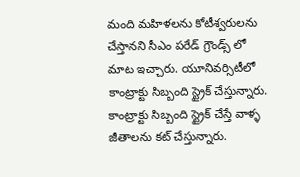మంది మహిళలను కోటీశ్వరులను చేస్తానని సీఎం పరేడ్ గ్రౌండ్స్ లో మాట ఇచ్చారు. యూనివర్సిటీలో కాంట్రాక్టు సిబ్బంది స్ట్రైక్ చేస్తున్నారు. కాంట్రాక్టు సిబ్బంది స్ట్రైక్ చేస్తే వాళ్ళ జీతాలను కట్ చేస్తున్నారు.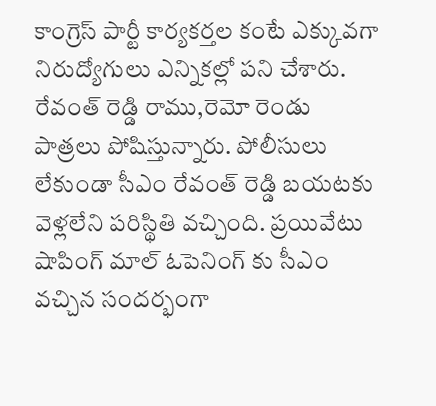కాంగ్రెస్ పార్టీ కార్యకర్తల కంటే ఎక్కువగా నిరుద్యోగులు ఎన్నికల్లో పని చేశారు. రేవంత్ రెడ్డి రాము,రెమో రెండు పాత్రలు పోషిస్తున్నారు. పోలీసులు లేకుండా సీఎం రేవంత్ రెడ్డి బయటకు వెళ్లలేని పరిస్థితి వచ్చింది. ప్రయివేటు షాపింగ్ మాల్ ఓపెనింగ్ కు సీఎం వచ్చిన సందర్భంగా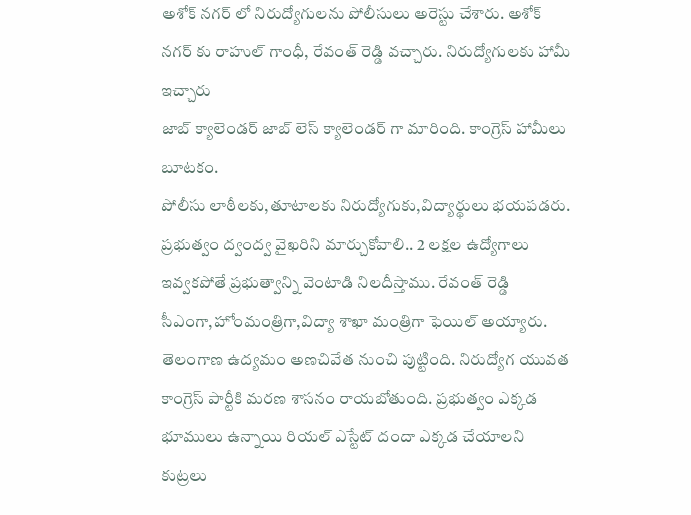అశోక్ నగర్ లో నిరుద్యోగులను పోలీసులు అరెస్టు చేశారు. అశోక్ నగర్ కు రాహుల్ గాంధీ, రేవంత్ రెడ్డి వచ్చారు. నిరుద్యోగులకు హామీ ఇచ్చారు
జాబ్ క్యాలెండర్ జాబ్ లెస్ క్యాలెండర్ గా మారింది. కాంగ్రెస్ హామీలు బూటకం.
పోలీసు లాఠీలకు,తూటాలకు నిరుద్యోగుకు,విద్యార్థులు భయపడరు. ప్రభుత్వం ద్వంద్వ వైఖరిని మార్చుకోవాలి.. 2 లక్షల ఉద్యోగాలు ఇవ్వకపోతే ప్రభుత్వాన్ని వెంటాడి నిలదీస్తాము. రేవంత్ రెడ్డి సీఎంగా,హోంమంత్రిగా,విద్యా శాఖా మంత్రిగా ఫెయిల్ అయ్యారు.
తెలంగాణ ఉద్యమం అణచివేత నుంచి పుట్టింది. నిరుద్యోగ యువత కాంగ్రెస్ పార్టీకి మరణ శాసనం రాయబోతుంది. ప్రభుత్వం ఎక్కడ భూములు ఉన్నాయి రియల్ ఎస్టేట్ దందా ఎక్కడ చేయాలని కుట్రలు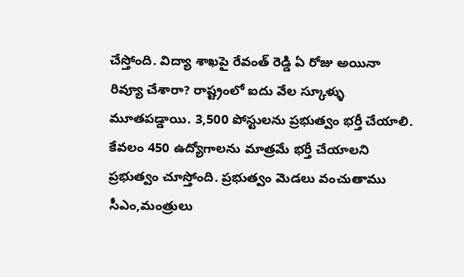చేస్తోంది. విద్యా శాఖపై రేవంత్ రెడ్డి ఏ రోజు అయినా రివ్యూ చేశారా? రాష్ట్రంలో ఐదు వేల స్కూళ్ళు మూతపడ్డాయి. 3,500 పోస్టులను ప్రభుత్వం భర్తీ చేయాలి. కేవలం 450 ఉద్యోగాలను మాత్రమే భర్తీ చేయాలని ప్రభుత్వం చూస్తోంది. ప్రభుత్వం మెడలు వంచుతాము
సీఎం,మంత్రులు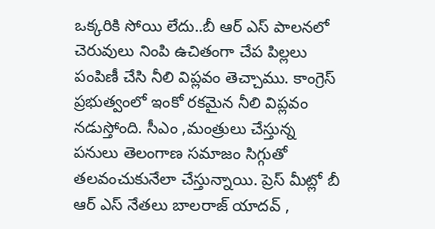ఒక్కరికి సోయి లేదు..బీ ఆర్ ఎస్ పాలనలో చెరువులు నింపి ఉచితంగా చేప పిల్లలు పంపిణీ చేసి నీలి విప్లవం తెచ్చాము. కాంగ్రెస్ ప్రభుత్వంలో ఇంకో రకమైన నీలి విప్లవం నడుస్తోంది. సీఎం ,మంత్రులు చేస్తున్న పనులు తెలంగాణ సమాజం సిగ్గుతో తలవంచుకునేలా చేస్తున్నాయి. ప్రెస్ మీట్లో బీ ఆర్ ఎస్ నేతలు బాలరాజ్ యాదవ్ ,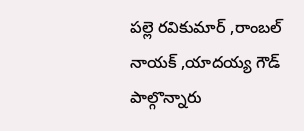పల్లె రవికుమార్ ,రాంబల్ నాయక్ ,యాదయ్య గౌడ్ పాల్గొన్నారు